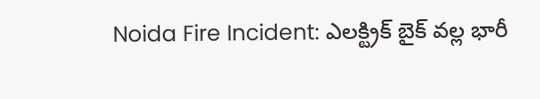Noida Fire Incident: ఎలక్ట్రిక్ బైక్ వల్ల భారీ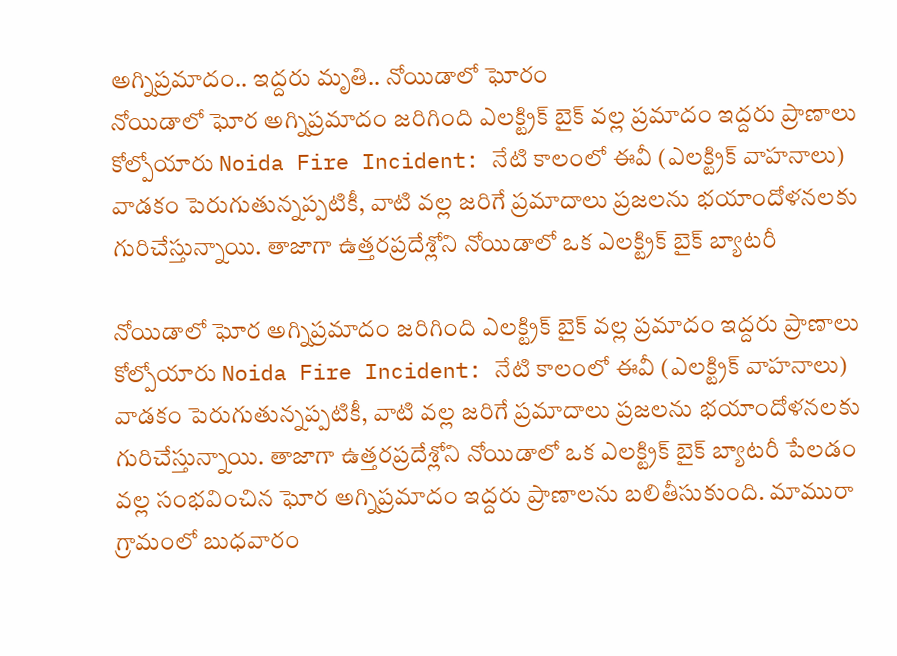అగ్నిప్రమాదం.. ఇద్దరు మృతి.. నోయిడాలో ఘోరం
నోయిడాలో ఘోర అగ్నిప్రమాదం జరిగింది ఎలక్ట్రిక్ బైక్ వల్ల ప్రమాదం ఇద్దరు ప్రాణాలు కోల్పోయారు Noida Fire Incident: నేటి కాలంలో ఈవీ (ఎలక్ట్రిక్ వాహనాలు) వాడకం పెరుగుతున్నప్పటికీ, వాటి వల్ల జరిగే ప్రమాదాలు ప్రజలను భయాందోళనలకు గురిచేస్తున్నాయి. తాజాగా ఉత్తరప్రదేశ్లోని నోయిడాలో ఒక ఎలక్ట్రిక్ బైక్ బ్యాటరీ

నోయిడాలో ఘోర అగ్నిప్రమాదం జరిగింది ఎలక్ట్రిక్ బైక్ వల్ల ప్రమాదం ఇద్దరు ప్రాణాలు కోల్పోయారు Noida Fire Incident: నేటి కాలంలో ఈవీ (ఎలక్ట్రిక్ వాహనాలు) వాడకం పెరుగుతున్నప్పటికీ, వాటి వల్ల జరిగే ప్రమాదాలు ప్రజలను భయాందోళనలకు గురిచేస్తున్నాయి. తాజాగా ఉత్తరప్రదేశ్లోని నోయిడాలో ఒక ఎలక్ట్రిక్ బైక్ బ్యాటరీ పేలడం వల్ల సంభవించిన ఘోర అగ్నిప్రమాదం ఇద్దరు ప్రాణాలను బలితీసుకుంది. మామురా గ్రామంలో బుధవారం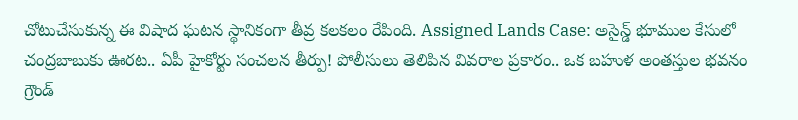చోటుచేసుకున్న ఈ విషాద ఘటన స్థానికంగా తీవ్ర కలకలం రేపింది. Assigned Lands Case: అసైన్డ్ భూముల కేసులో చంద్రబాబుకు ఊరట.. ఏపీ హైకోర్టు సంచలన తీర్పు! పోలీసులు తెలిపిన వివరాల ప్రకారం.. ఒక బహుళ అంతస్తుల భవనం గ్రౌండ్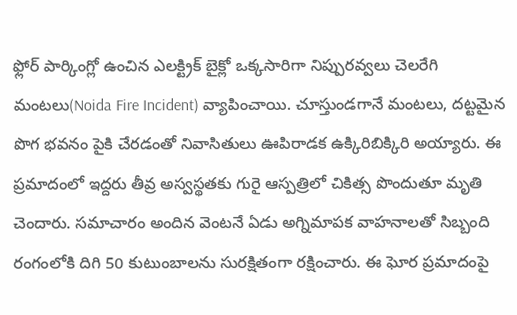ఫ్లోర్ పార్కింగ్లో ఉంచిన ఎలక్ట్రిక్ బైక్లో ఒక్కసారిగా నిప్పురవ్వలు చెలరేగి మంటలు(Noida Fire Incident) వ్యాపించాయి. చూస్తుండగానే మంటలు, దట్టమైన పొగ భవనం పైకి చేరడంతో నివాసితులు ఊపిరాడక ఉక్కిరిబిక్కిరి అయ్యారు. ఈ ప్రమాదంలో ఇద్దరు తీవ్ర అస్వస్థతకు గురై ఆస్పత్రిలో చికిత్స పొందుతూ మృతి చెందారు. సమాచారం అందిన వెంటనే ఏడు అగ్నిమాపక వాహనాలతో సిబ్బంది రంగంలోకి దిగి 50 కుటుంబాలను సురక్షితంగా రక్షించారు. ఈ ఘోర ప్రమాదంపై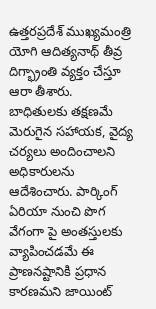ఉత్తరప్రదేశ్ ముఖ్యమంత్రి యోగి ఆదిత్యనాథ్ తీవ్ర దిగ్భ్రాంతి వ్యక్తం చేస్తూ ఆరా తీశారు. బాధితులకు తక్షణమే మెరుగైన సహాయక, వైద్య చర్యలు అందించాలని అధికారులను ఆదేశించారు. పార్కింగ్ ఏరియా నుంచి పొగ వేగంగా పై అంతస్తులకు వ్యాపించడమే ఈ ప్రాణనష్టానికి ప్రధాన కారణమని జాయింట్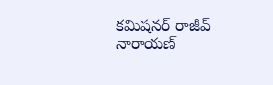కమిషనర్ రాజీవ్ నారాయణ్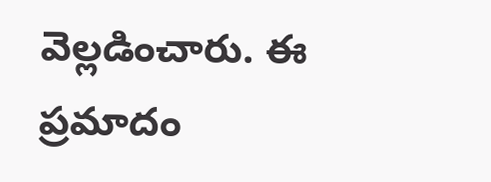వెల్లడించారు. ఈ ప్రమాదం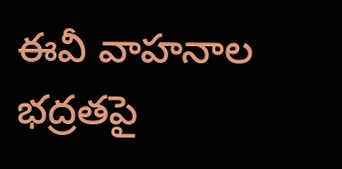ఈవీ వాహనాల భద్రతపై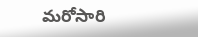మరోసారి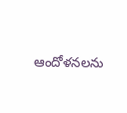ఆందోళనలను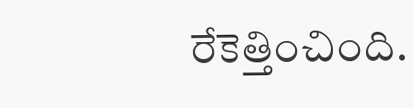రేకెత్తించింది.